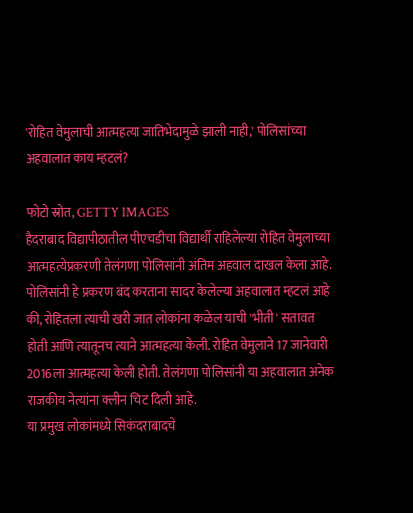'रोहित वेमुलाची आत्महत्या जातिभेदामुळे झाली नाही,' पोलिसांच्या अहवालात काय म्हटलं?

फोटो स्रोत, GETTY IMAGES
हैदराबाद विद्यापीठातील पीएचडीचा विद्यार्थी राहिलेल्या रोहित वेमुलाच्या आत्महत्येप्रकरणी तेलंगणा पोलिसांनी अंतिम अहवाल दाखल केला आहे.
पोलिसांनी हे प्रकरण बंद करताना सादर केलेल्या अहवालात म्हटलं आहे की, रोहितला त्याची खरी जात लोकांना कळेल याची 'भीती' सतावत होती आणि त्यातूनच त्याने आत्महत्या केली. रोहित वेमुलाने 17 जानेवारी 2016ला आत्महत्या केली होती. तेलंगणा पोलिसांनी या अहवालात अनेक राजकीय नेत्यांना क्लीन चिट दिली आहे.
या प्रमुख लोकांमध्ये सिकंदराबादचे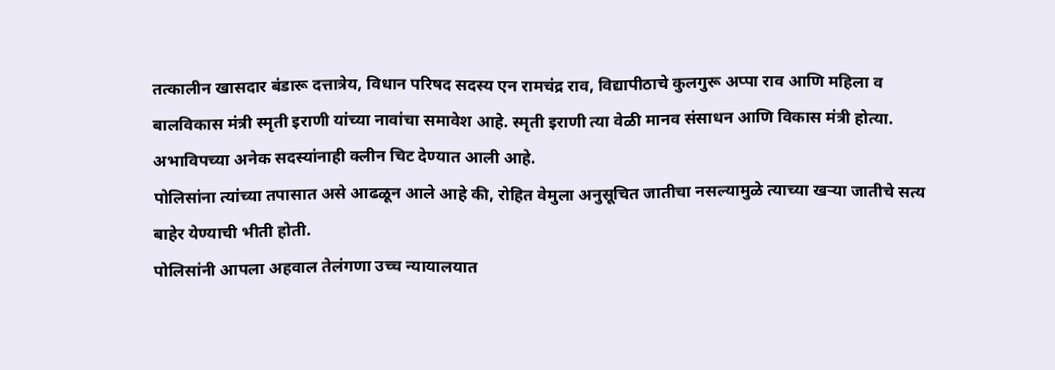तत्कालीन खासदार बंडारू दत्तात्रेय, विधान परिषद सदस्य एन रामचंद्र राव, विद्यापीठाचे कुलगुरू अप्पा राव आणि महिला व बालविकास मंत्री स्मृती इराणी यांच्या नावांचा समावेश आहे. स्मृती इराणी त्या वेळी मानव संसाधन आणि विकास मंत्री होत्या. अभाविपच्या अनेक सदस्यांनाही क्लीन चिट देण्यात आली आहे.
पोलिसांना त्यांच्या तपासात असे आढळून आले आहे की, रोहित वेमुला अनुसूचित जातीचा नसल्यामुळे त्याच्या खऱ्या जातीचे सत्य बाहेर येण्याची भीती होती.
पोलिसांनी आपला अहवाल तेलंगणा उच्च न्यायालयात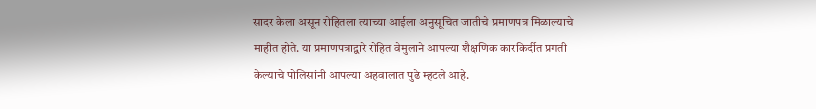सादर केला असून रोहितला त्याच्या आईला अनुसूचित जातीचे प्रमाणपत्र मिळाल्याचे माहीत होते. या प्रमाणपत्राद्वारे रोहित वेमुलाने आपल्या शैक्षणिक कारकिर्दीत प्रगती केल्याचे पोलिसांनी आपल्या अहवालात पुढे म्हटले आहे.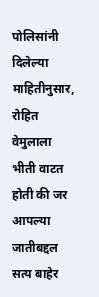पोलिसांनी दिलेल्या माहितीनुसार, रोहित वेमुलाला भीती वाटत होती की जर आपल्या जातीबद्दल सत्य बाहेर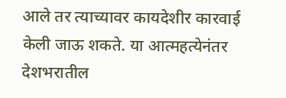आले तर त्याच्यावर कायदेशीर कारवाई केली जाऊ शकते. या आत्महत्येनंतर देशभरातील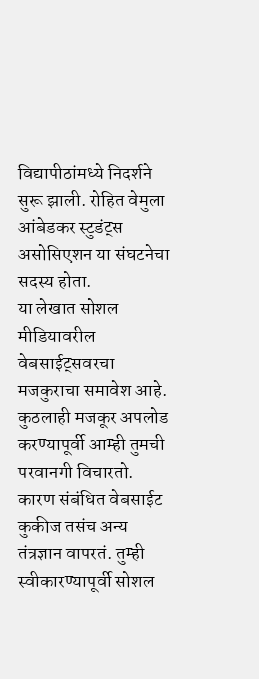विद्यापीठांमध्ये निदर्शने सुरू झाली. रोहित वेमुला आंबेडकर स्टुडंट्स असोसिएशन या संघटनेचा सदस्य होता.
या लेखात सोशल मीडियावरील वेबसाईट्सवरचा मजकुराचा समावेश आहे. कुठलाही मजकूर अपलोड करण्यापूर्वी आम्ही तुमची परवानगी विचारतो. कारण संबंधित वेबसाईट कुकीज तसंच अन्य तंत्रज्ञान वापरतं. तुम्ही स्वीकारण्यापूर्वी सोशल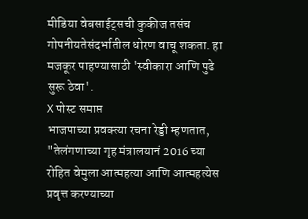मीडिया वेबसाईट्सची कुकीज तसंच गोपनीयतेसंदर्भातील धोरण वाचू शकता. हा मजकूर पाहण्यासाठी 'स्वीकारा आणि पुढे सुरू ठेवा'.
X पोस्ट समाप्त
भाजपाच्या प्रवक्त्या रचना रेड्डी म्हणतात, "तेलंगणाच्या गृह मंत्रालयानं 2016 च्या रोहित वेमुला आत्महत्या आणि आत्महत्येस प्रवृत्त करण्याच्या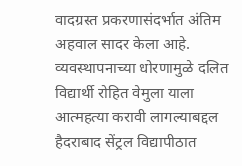वादग्रस्त प्रकरणासंदर्भात अंतिम अहवाल सादर केला आहे.
व्यवस्थापनाच्या धोरणामुळे दलित विद्यार्थी रोहित वेमुला याला आत्महत्या करावी लागल्याबद्दल हैदराबाद सेंट्रल विद्यापीठात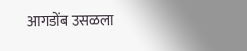आगडोंब उसळला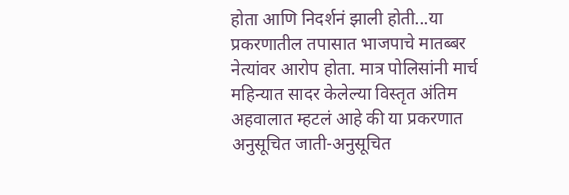होता आणि निदर्शनं झाली होती...या प्रकरणातील तपासात भाजपाचे मातब्बर नेत्यांवर आरोप होता. मात्र पोलिसांनी मार्च महिन्यात सादर केलेल्या विस्तृत अंतिम अहवालात म्हटलं आहे की या प्रकरणात अनुसूचित जाती-अनुसूचित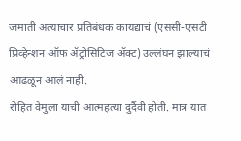जमाती अत्याचार प्रतिबंधक कायद्याचं (एससी-एसटी प्रिव्हेन्शन ऑफ ॲट्रोसिटिज ॲक्ट) उल्लंघन झाल्याचं आढळून आलं नाही.
रोहित वेमुला याची आत्महत्या दुर्दैवी होती. मात्र यात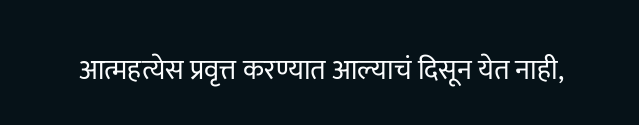आत्महत्येस प्रवृत्त करण्यात आल्याचं दिसून येत नाही,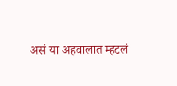असं या अहवालात म्हटलं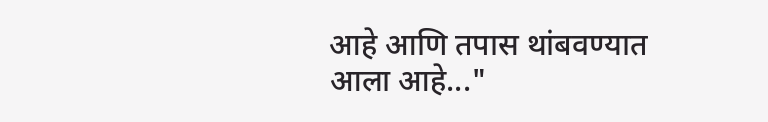आहे आणि तपास थांबवण्यात आला आहे..."